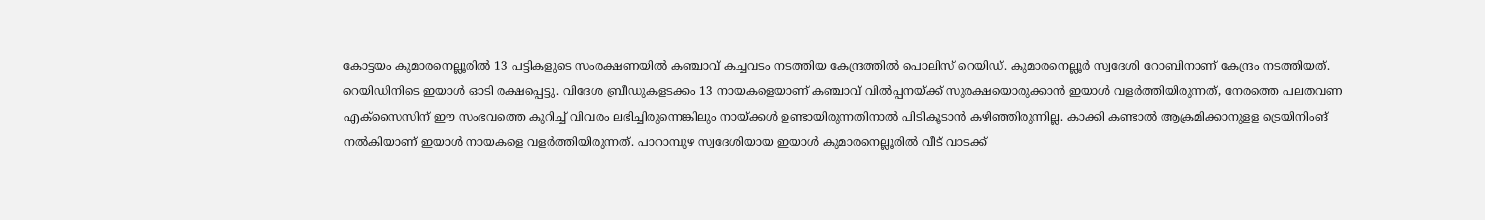കോട്ടയം കുമാരനെല്ലൂരിൽ 13 പട്ടികളുടെ സംരക്ഷണയിൽ കഞ്ചാവ് കച്ചവടം നടത്തിയ കേന്ദ്രത്തിൽ പൊലിസ് റെയിഡ്. കുമാരനെല്ലൂർ സ്വദേശി റോബിനാണ് കേന്ദ്രം നടത്തിയത്. റെയിഡിനിടെ ഇയാൾ ഓടി രക്ഷപ്പെട്ടു. വിദേശ ബ്രീഡുകളടക്കം 13 നായകളെയാണ് കഞ്ചാവ് വിൽപ്പനയ്ക്ക് സുരക്ഷയൊരുക്കാൻ ഇയാൾ വളർത്തിയിരുന്നത്, നേരത്തെ പലതവണ എക്സൈസിന് ഈ സംഭവത്തെ കുറിച്ച് വിവരം ലഭിച്ചിരുന്നെങ്കിലും നായ്ക്കൾ ഉണ്ടായിരുന്നതിനാൽ പിടികൂടാൻ കഴിഞ്ഞിരുന്നില്ല. കാക്കി കണ്ടാൽ ആക്രമിക്കാനുളള ട്രെയിനിംങ് നൽകിയാണ് ഇയാൾ നായകളെ വളർത്തിയിരുന്നത്. പാറാമ്പുഴ സ്വദേശിയായ ഇയാൾ കുമാരനെല്ലൂരിൽ വീട് വാടക്ക്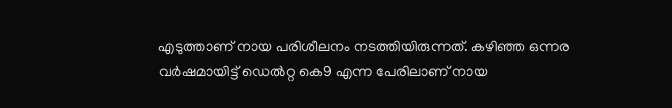എടുത്താണ് നായ പരിശീലനം നടത്തിയിരുന്നത്. കഴിഞ്ഞ ഒന്നര വർഷമായിട്ട് ഡെൽറ്റ കെ9 എന്ന പേരിലാണ് നായ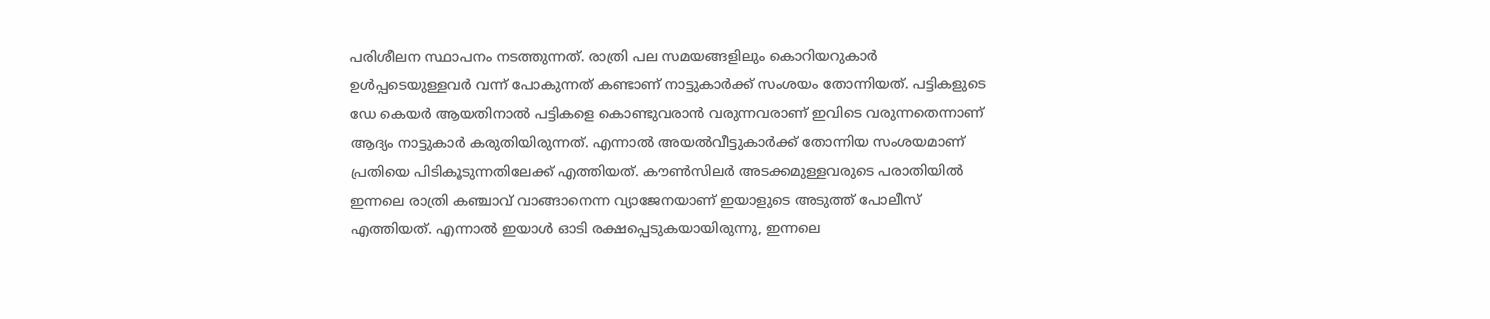പരിശീലന സ്ഥാപനം നടത്തുന്നത്. രാത്രി പല സമയങ്ങളിലും കൊറിയറുകാർ ഉൾപ്പടെയുള്ളവർ വന്ന് പോകുന്നത് കണ്ടാണ് നാട്ടുകാർക്ക് സംശയം തോന്നിയത്. പട്ടികളുടെ ഡേ കെയർ ആയതിനാൽ പട്ടികളെ കൊണ്ടുവരാൻ വരുന്നവരാണ് ഇവിടെ വരുന്നതെന്നാണ് ആദ്യം നാട്ടുകാർ കരുതിയിരുന്നത്. എന്നാൽ അയൽവീട്ടുകാർക്ക് തോന്നിയ സംശയമാണ് പ്രതിയെ പിടികൂടുന്നതിലേക്ക് എത്തിയത്. കൗൺസിലർ അടക്കമുള്ളവരുടെ പരാതിയിൽ ഇന്നലെ രാത്രി കഞ്ചാവ് വാങ്ങാനെന്ന വ്യാജേനയാണ് ഇയാളുടെ അടുത്ത് പോലീസ് എത്തിയത്. എന്നാൽ ഇയാൾ ഓടി രക്ഷപ്പെടുകയായിരുന്നു, ഇന്നലെ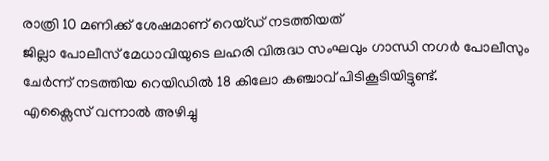രാത്രി 10 മണിക്ക് ശേഷമാണ് റെയ്ഡ് നടത്തിയത്
ജില്ലാ പോലീസ് മേധാവിയുടെ ലഹരി വിരുദ്ധ സംഘവും ഗാന്ധി നഗർ പോലീസും ചേർന്ന് നടത്തിയ റെയിഡിൽ 18 കിലോ കഞ്ചാവ് പിടികൂടിയിട്ടുണ്ട്.
എക്സൈസ് വന്നാൽ അഴിച്ചു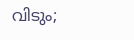വിടും;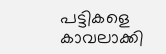പട്ടികളെ കാവലാക്കി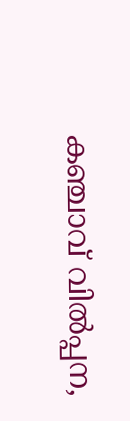കഞ്ചാവ് വിൽപ്പന,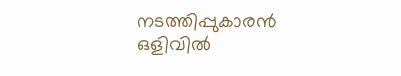നടത്തിപ്പുകാരൻ ഒളിവിൽ